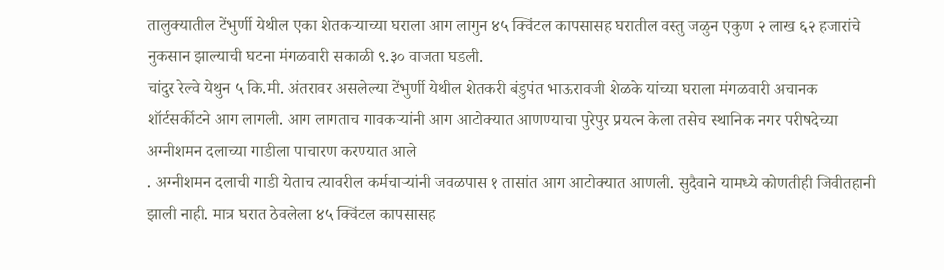तालुक्यातील टेंभुर्णी येथील एका शेतकऱ्याच्या घराला आग लागुन ४५ क्विंटल कापसासह घरातील वस्तु जळुन एकुण २ लाख ६२ हजारांचे नुकसान झाल्याची घटना मंगळवारी सकाळी ९.३० वाजता घडली.
चांदुर रेल्वे येथुन ५ कि.मी. अंतरावर असलेल्या टेंभुर्णी येथील शेतकरी बंडुपंत भाऊरावजी शेळके यांच्या घराला मंगळवारी अचानक शॉर्टसर्कीटने आग लागली. आग लागताच गावकऱ्यांनी आग आटोक्यात आणण्याचा पुरेपुर प्रयत्न केला तसेच स्थानिक नगर परीषदेच्या अग्नीशमन दलाच्या गाडीला पाचारण करण्यात आले
. अग्नीशमन दलाची गाडी येताच त्यावरील कर्मचाऱ्यांनी जवळपास १ तासांत आग आटोक्यात आणली. सुदैवाने यामध्ये कोणतीही जिवीतहानी झाली नाही. मात्र घरात ठेवलेला ४५ क्विंटल कापसासह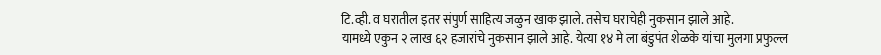टि.व्ही. व घरातील इतर संपुर्ण साहित्य जळुन खाक झाले. तसेच घराचेही नुकसान झाले आहे.
यामध्ये एकुन २ लाख ६२ हजारांचे नुकसान झाले आहे. येत्या १४ मे ला बंडुपंत शेळके यांचा मुलगा प्रफुल्ल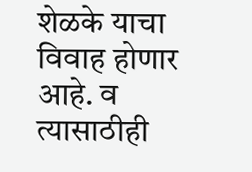शेळके याचा विवाह होणार आहे. व त्यासाठीही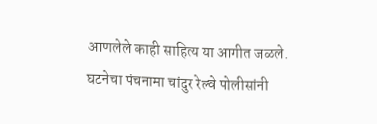आणलेले काही साहित्य या आगीत जळले.
घटनेचा पंचनामा चांदुर रेल्वे पोलीसांनी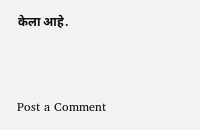केला आहे.




Post a Comment